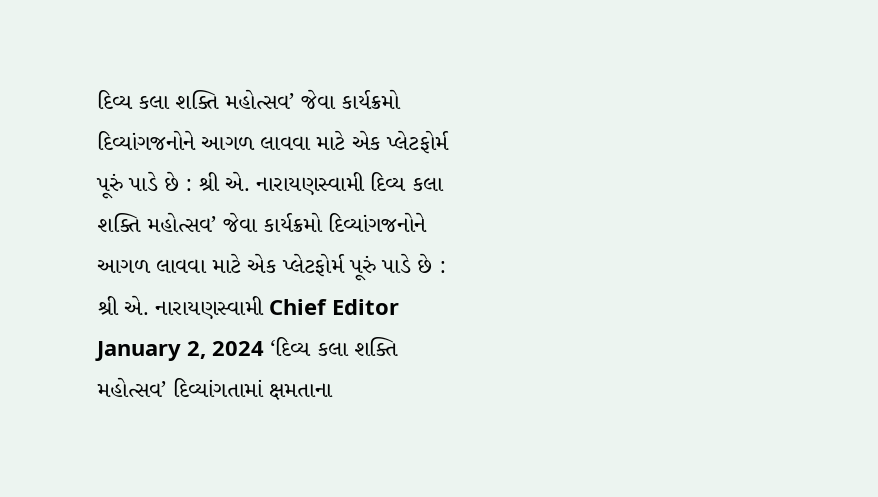દિવ્ય કલા શક્તિ મહોત્સવ’ જેવા કાર્યક્રમો દિવ્યાંગજનોને આગળ લાવવા માટે એક પ્લેટફોર્મ પૂરું પાડે છે : શ્રી એ. નારાયણસ્વામી દિવ્ય કલા શક્તિ મહોત્સવ’ જેવા કાર્યક્રમો દિવ્યાંગજનોને આગળ લાવવા માટે એક પ્લેટફોર્મ પૂરું પાડે છે : શ્રી એ. નારાયણસ્વામી Chief Editor January 2, 2024 ‘દિવ્ય કલા શક્તિ મહોત્સવ’ દિવ્યાંગતામાં ક્ષમતાના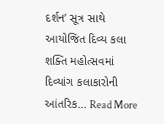દર્શન’ સૂત્ર સાથે આયોજિત દિવ્ય કલા શક્તિ મહોત્સવમાં દિવ્યાંગ કલાકારોની આંતરિક... Read More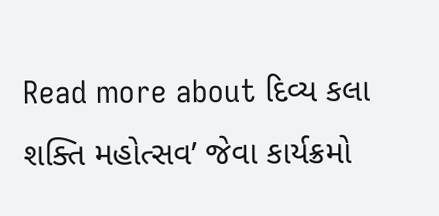Read more about દિવ્ય કલા શક્તિ મહોત્સવ’ જેવા કાર્યક્રમો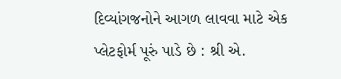દિવ્યાંગજનોને આગળ લાવવા માટે એક પ્લેટફોર્મ પૂરું પાડે છે : શ્રી એ.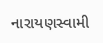નારાયણસ્વામી